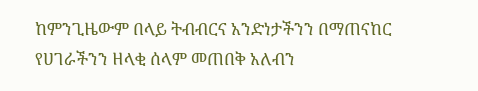ከምንጊዜውም በላይ ትብብርና አንድነታችንን በማጠናከር የሀገራችንን ዘላቂ ሰላም መጠበቅ አለብን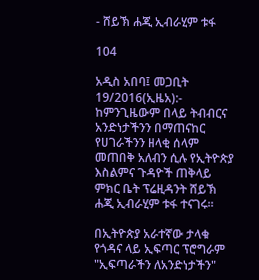- ሸይኽ ሐጂ ኢብራሂም ቱፋ

104

አዲስ አበባ፤ መጋቢት 19/2016(ኢዜአ):- ከምንጊዜውም በላይ ትብብርና አንድነታችንን በማጠናከር የሀገራችንን ዘላቂ ሰላም መጠበቅ አለብን ሲሉ የኢትዮጵያ እስልምና ጉዳዮች ጠቅላይ ምክር ቤት ፕሬዚዳንት ሸይኽ ሐጂ ኢብራሂም ቱፋ ተናገሩ።

በኢትዮጵያ አራተኛው ታላቁ የጎዳና ላይ ኢፍጣር ፕሮግራም "ኢፍጣራችን ለአንድነታችን"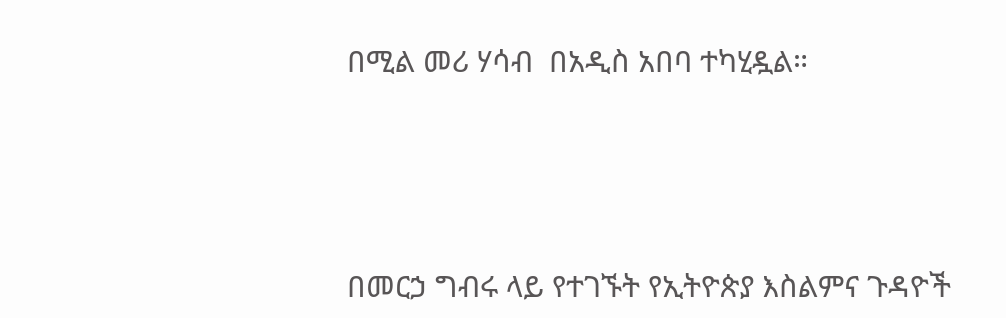በሚል መሪ ሃሳብ  በአዲስ አበባ ተካሂዷል።




በመርኃ ግብሩ ላይ የተገኙት የኢትዮጵያ እስልምና ጉዳዮች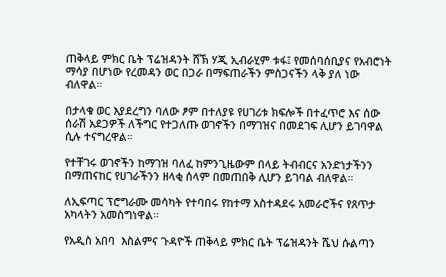ጠቅላይ ምክር ቤት ፕሬዝዳንት ሸኽ ሃጂ ኢብራሂም ቱፋ፤ የመሰባሰቢያና የአብሮነት ማሳያ በሆነው የረመዳን ወር በጋራ በማፍጠራችን ምስጋናችን ላቅ ያለ ነው ብለዋል።

በታላቁ ወር እያደረግን ባለው ፆም በተለያዩ የሀገሪቱ ክፍሎች በተፈጥሮ እና ሰው ሰራሽ አደጋዎች ለችግር የተጋለጡ ወገኖችን በማገዝና በመደገፍ ሊሆን ይገባዋል ሲሉ ተናግረዋል።

የተቸገሩ ወገኖችን ከማገዝ ባለፈ ከምንጊዜውም በላይ ትብብርና አንድነታችንን በማጠናከር የሀገራችንን ዘላቂ ሰላም በመጠበቅ ሊሆን ይገባል ብለዋል።

ለኢፍጣር ፕሮግራሙ መሳካት የተባበሩ የከተማ አስተዳደሩ አመራሮችና የጸጥታ አካላትን አመስግነዋል።

የአዲስ አበባ  እስልምና ጉዳዮች ጠቅላይ ምክር ቤት ፕሬዝዳንት ሼህ ሱልጣን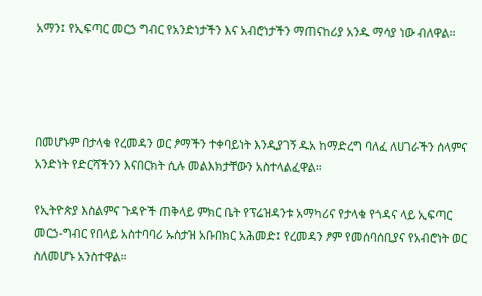አማን፤ የኢፍጣር መርኃ ግብር የአንድነታችን እና አብሮነታችን ማጠናከሪያ አንዱ ማሳያ ነው ብለዋል።




በመሆኑም በታላቁ የረመዳን ወር ፆማችን ተቀባይነት እንዲያገኝ ዱአ ከማድረግ ባለፈ ለሀገራችን ሰላምና አንድነት የድርሻችንን እናበርክት ሲሉ መልእክታቸውን አስተላልፈዋል።

የኢትዮጵያ እስልምና ጉዳዮች ጠቅላይ ምክር ቤት የፕሬዝዳንቱ አማካሪና የታላቁ የጎዳና ላይ ኢፍጣር መርኃ-ግብር የበላይ አስተባባሪ ኡስታዝ አቡበክር አሕመድ፤ የረመዳን ፆም የመሰባሰቢያና የአብሮነት ወር ስለመሆኑ አንስተዋል።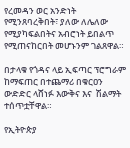የረመዳን ወር አንድነት የሚንጸባረቅበት፣ ያለው ለሌለው የሚያካፍልበትና አብሮነት ይበልጥ የሚጠናከርበት መሆኑንም ገልጸዋል።

በታላቁ የጎዳና ላይ ኢፍጣር ፕሮግራም ከማፍጠር በተጨማሪ በቁርዐን ውድድር ላሸነፉ እውቅና እና  ሽልማት ተሰጥቷቸዋል።

የኢትዮጵያ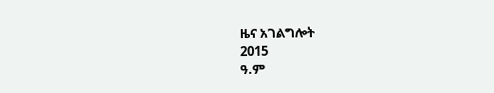ዜና አገልግሎት
2015
ዓ.ም